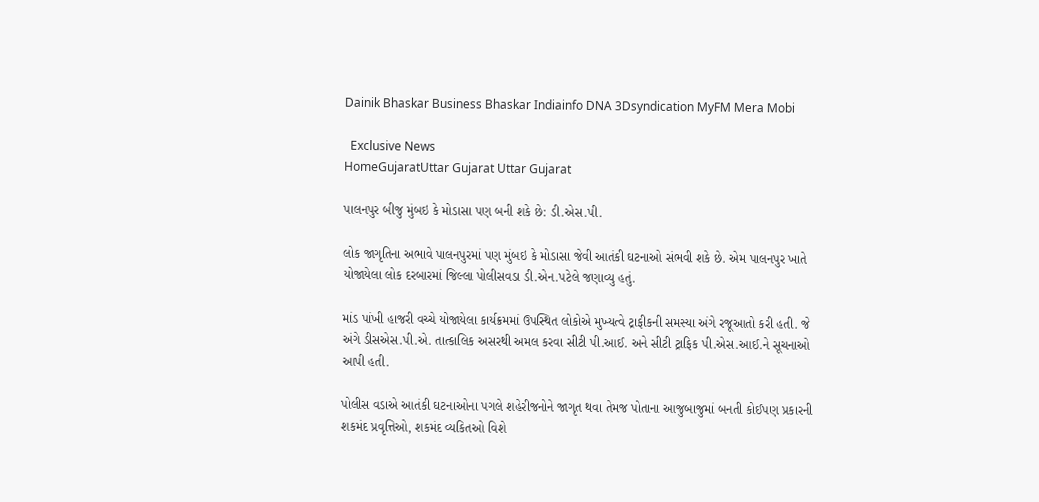Dainik Bhaskar Business Bhaskar Indiainfo DNA 3Dsyndication MyFM Mera Mobi

  Exclusive News
HomeGujaratUttar Gujarat Uttar Gujarat

પાલનપુર બીજુ મુંબઇ કે મોડાસા પણ બની શકે છે: ડી.એસ.પી.

લોક જાગૃતિના અભાવે પાલનપુરમાં પણ મુંબઇ કે મોડાસા જેવી આતંકી ઘટનાઓ સંભવી શકે છે. એમ પાલનપુર ખાતે યોજાયેલા લોક દરબારમાં જિલ્લા પોલીસવડા ડી.એન.પટેલે જણાવ્યુ હતું.

માંડ પાંખી હાજરી વચ્ચે યોજાયેલા કાર્યક્રમમાં ઉપસ્થિત લોકોએ મુખ્યત્વે ટ્રાફીકની સમસ્યા અંગે રજૂઆતો કરી હતી. જે અંગે ડીસએસ.પી.એ. તાત્કાલિક અસરથી અમલ કરવા સીટી પી.આઈ. અને સીટી ટ્રાફિક પી.એસ.આઈ.ને સૂચનાઓ આપી હતી.

પોલીસ વડાએ આતંકી ઘટનાઓના પગલે શહેરીજનોને જાગૃત થવા તેમજ પોતાના આજુબાજુમાં બનતી કોઈપણ પ્રકારની શકમંદ પ્રવૃત્તિઓ, શકમંદ વ્યકિતઓ વિશે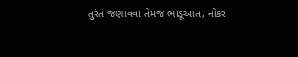તુરંત જણાવવા તેમજ ભાડૂઆત, નોકર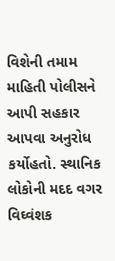વિશેની તમામ માહિતી પોલીસને આપી સહકાર આપવા અનુરોધ કર્યોહતો. સ્થાનિક લોકોની મદદ વગર વિઘ્વંશક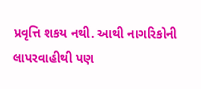પ્રવૃત્તિ શકય નથી. આથી નાગરિકોની લાપરવાહીથી પણ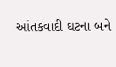આંતકવાદી ઘટના બને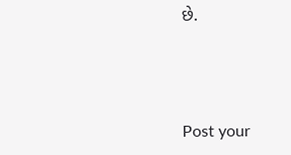છે.



Post your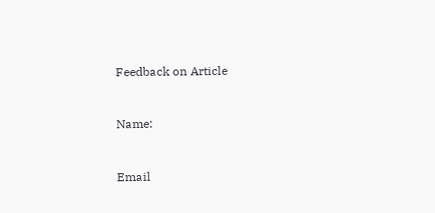Feedback on Article



Name:



Email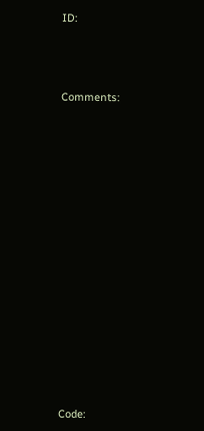ID:



Comments:















Code: